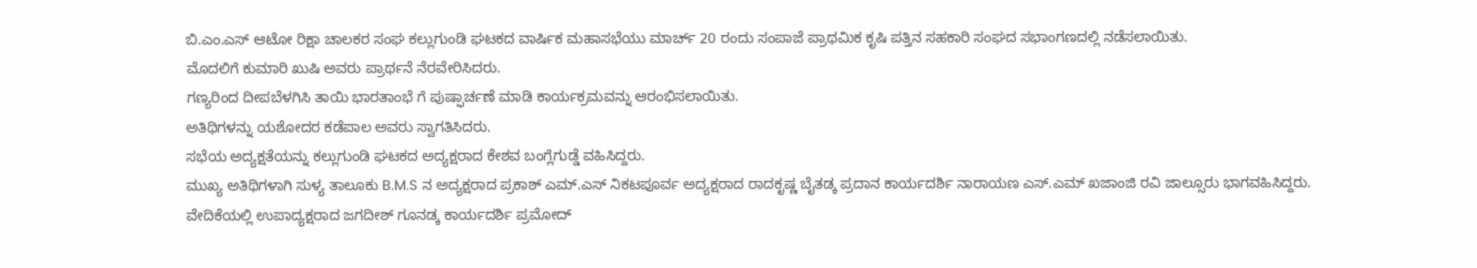ಬಿ.ಎಂ.ಎಸ್ ಆಟೋ ರಿಕ್ಷಾ ಚಾಲಕರ ಸಂಘ ಕಲ್ಲುಗುಂಡಿ ಘಟಕದ ವಾರ್ಷಿಕ ಮಹಾಸಭೆಯು ಮಾರ್ಚ್ 20 ರಂದು ಸಂಪಾಜೆ ಪ್ರಾಥಮಿಕ ಕೃಷಿ ಪತ್ತಿನ ಸಹಕಾರಿ ಸಂಘದ ಸಭಾಂಗಣದಲ್ಲಿ ನಡೆಸಲಾಯಿತು.
ಮೊದಲಿಗೆ ಕುಮಾರಿ ಖುಷಿ ಅವರು ಪ್ರಾರ್ಥನೆ ನೆರವೇರಿಸಿದರು.
ಗಣ್ಯರಿಂದ ದೀಪಬೆಳಗಿಸಿ ತಾಯಿ ಭಾರತಾಂಭೆ ಗೆ ಪುಷ್ಫಾರ್ಚಣೆ ಮಾಡಿ ಕಾರ್ಯಕ್ರಮವನ್ನು ಆರಂಭಿಸಲಾಯಿತು.
ಅತಿಥಿಗಳನ್ನು ಯಶೋದರ ಕಡೆಪಾಲ ಅವರು ಸ್ವಾಗತಿಸಿದರು.
ಸಭೆಯ ಅದ್ಯಕ್ಷತೆಯನ್ನು ಕಲ್ಲುಗುಂಡಿ ಘಟಕದ ಅದ್ಯಕ್ಷರಾದ ಕೇಶವ ಬಂಗ್ಲೆಗುಡ್ಡೆ ವಹಿಸಿದ್ದರು.
ಮುಖ್ಯ ಅತಿಥಿಗಳಾಗಿ ಸುಳ್ಯ ತಾಲೂಕು B.M.S ನ ಅದ್ಯಕ್ಷರಾದ ಪ್ರಕಾಶ್ ಎಮ್.ಎಸ್ ನಿಕಟಪೂರ್ವ ಅದ್ಯಕ್ಷರಾದ ರಾದಕೃಷ್ಣ ಬೈತಡ್ಕ ಪ್ರದಾನ ಕಾರ್ಯದರ್ಶಿ ನಾರಾಯಣ ಎಸ್.ಎಮ್ ಖಜಾಂಜಿ ರವಿ ಜಾಲ್ಸೂರು ಭಾಗವಹಿಸಿದ್ದರು.
ವೇದಿಕೆಯಲ್ಲಿ ಉಪಾದ್ಯಕ್ಷರಾದ ಜಗದೀಶ್ ಗೂನಡ್ಕ ಕಾರ್ಯದರ್ಶಿ ಪ್ರಮೋದ್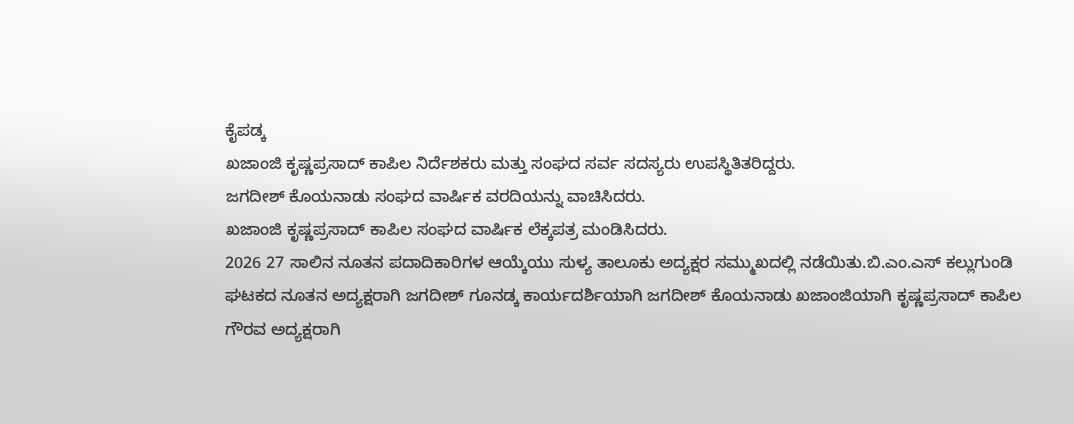ಕೈಪಡ್ಕ
ಖಜಾಂಜಿ ಕೃಷ್ಣಪ್ರಸಾದ್ ಕಾಪಿಲ ನಿರ್ದೆಶಕರು ಮತ್ತು ಸಂಘದ ಸರ್ವ ಸದಸ್ಯರು ಉಪಸ್ಥಿತಿತರಿದ್ದರು.
ಜಗದೀಶ್ ಕೊಯನಾಡು ಸಂಘದ ವಾರ್ಷಿಕ ವರದಿಯನ್ನು ವಾಚಿಸಿದರು.
ಖಜಾಂಜಿ ಕೃಷ್ಣಪ್ರಸಾದ್ ಕಾಪಿಲ ಸಂಘದ ವಾರ್ಷಿಕ ಲೆಕ್ಕಪತ್ರ ಮಂಡಿಸಿದರು.
2026 27 ಸಾಲಿನ ನೂತನ ಪದಾದಿಕಾರಿಗಳ ಆಯ್ಕೆಯು ಸುಳ್ಯ ತಾಲೂಕು ಅದ್ಯಕ್ಷರ ಸಮ್ಮುಖದಲ್ಲಿ ನಡೆಯಿತು.ಬಿ.ಎಂ.ಎಸ್ ಕಲ್ಲುಗುಂಡಿ ಘಟಕದ ನೂತನ ಅದ್ಯಕ್ಷರಾಗಿ ಜಗದೀಶ್ ಗೂನಡ್ಕ ಕಾರ್ಯದರ್ಶಿಯಾಗಿ ಜಗದೀಶ್ ಕೊಯನಾಡು ಖಜಾಂಜಿಯಾಗಿ ಕೃಷ್ಣಪ್ರಸಾದ್ ಕಾಪಿಲ ಗೌರವ ಅದ್ಯಕ್ಷರಾಗಿ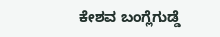ಕೇಶವ ಬಂಗ್ಲೆಗುಡ್ಡೆ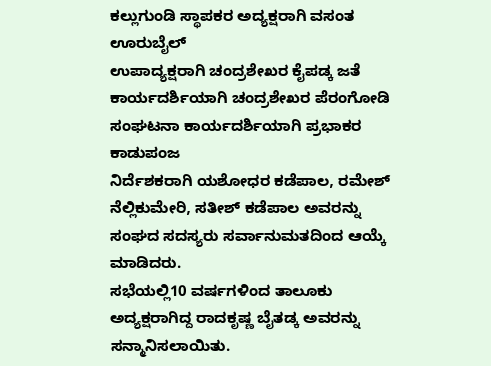ಕಲ್ಲುಗುಂಡಿ ಸ್ಥಾಪಕರ ಅದ್ಯಕ್ಷರಾಗಿ ವಸಂತ ಊರುಬೈಲ್
ಉಪಾದ್ಯಕ್ಷರಾಗಿ ಚಂದ್ರಶೇಖರ ಕೈಪಡ್ಕ ಜತೆ ಕಾರ್ಯದರ್ಶಿಯಾಗಿ ಚಂದ್ರಶೇಖರ ಪೆರಂಗೋಡಿ
ಸಂಘಟನಾ ಕಾರ್ಯದರ್ಶಿಯಾಗಿ ಪ್ರಭಾಕರ ಕಾಡುಪಂಜ
ನಿರ್ದೆಶಕರಾಗಿ ಯಶೋಧರ ಕಡೆಪಾಲ, ರಮೇಶ್ ನೆಲ್ಲಿಕುಮೇರಿ, ಸತೀಶ್ ಕಡೆಪಾಲ ಅವರನ್ನು ಸಂಘದ ಸದಸ್ಯರು ಸರ್ವಾನುಮತದಿಂದ ಆಯ್ಕೆ ಮಾಡಿದರು.
ಸಭೆಯಲ್ಲಿ10 ವರ್ಷಗಳಿಂದ ತಾಲೂಕು ಅದ್ಯಕ್ಷರಾಗಿದ್ದ ರಾದಕೃಷ್ಣ ಬೈತಡ್ಕ ಅವರನ್ನು ಸನ್ಮಾನಿಸಲಾಯಿತು.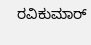ರವಿಕುಮಾರ್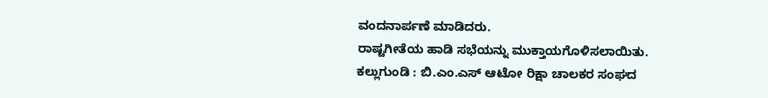ವಂದನಾರ್ಪಣೆ ಮಾಡಿದರು.
ರಾಷ್ಟಗೀತೆಯ ಹಾಡಿ ಸಭೆಯನ್ನು ಮುಕ್ತಾಯಗೊಳಿಸಲಾಯಿತು.
ಕಲ್ಲುಗುಂಡಿ : ಬಿ.ಎಂ.ಎಸ್ ಆಟೋ ರಿಕ್ಷಾ ಚಾಲಕರ ಸಂಘದ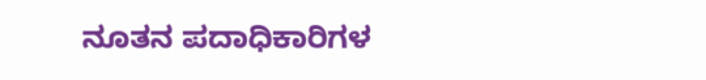ನೂತನ ಪದಾಧಿಕಾರಿಗಳ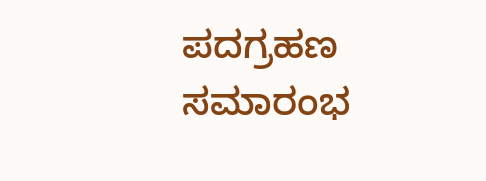ಪದಗ್ರಹಣ ಸಮಾರಂಭ